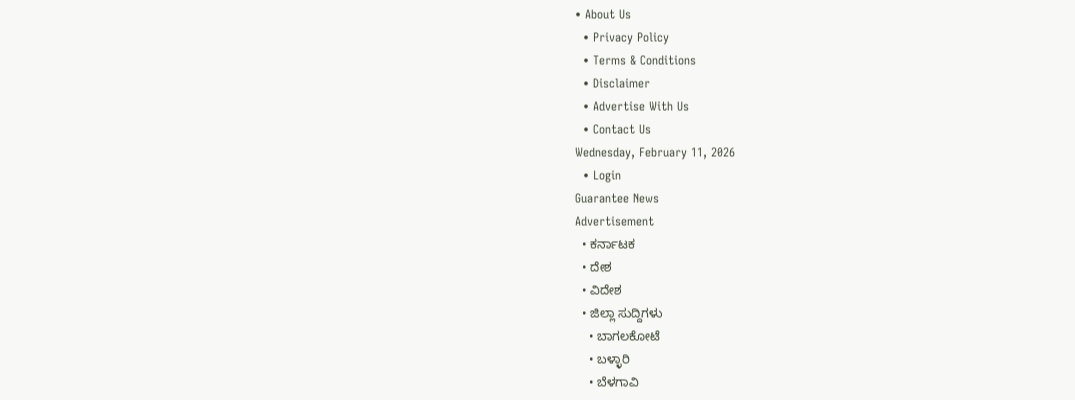• About Us
  • Privacy Policy
  • Terms & Conditions
  • Disclaimer
  • Advertise With Us
  • Contact Us
Wednesday, February 11, 2026
  • Login
Guarantee News
Advertisement
  • ಕರ್ನಾಟಕ
  • ದೇಶ
  • ವಿದೇಶ
  • ಜಿಲ್ಲಾ ಸುದ್ದಿಗಳು
    • ಬಾಗಲಕೋಟೆ
    • ಬಳ್ಳಾರಿ
    • ಬೆಳಗಾವಿ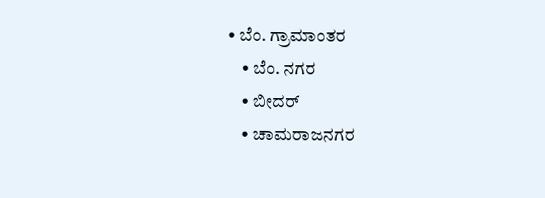• ಬೆಂ. ಗ್ರಾಮಾಂತರ
    • ಬೆಂ. ನಗರ
    • ಬೀದರ್
    • ಚಾಮರಾಜನಗರ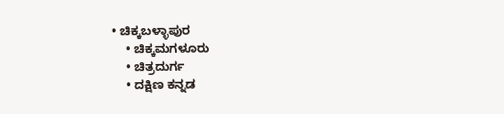• ಚಿಕ್ಕಬಳ್ಳಾಪುರ
    • ಚಿಕ್ಕಮಗಳೂರು
    • ಚಿತ್ರದುರ್ಗ
    • ದಕ್ಷಿಣ ಕನ್ನಡ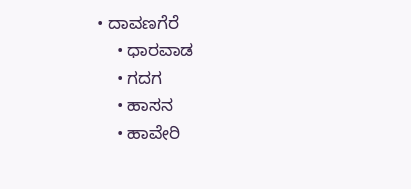• ದಾವಣಗೆರೆ
    • ಧಾರವಾಡ
    • ಗದಗ
    • ಹಾಸನ
    • ಹಾವೇರಿ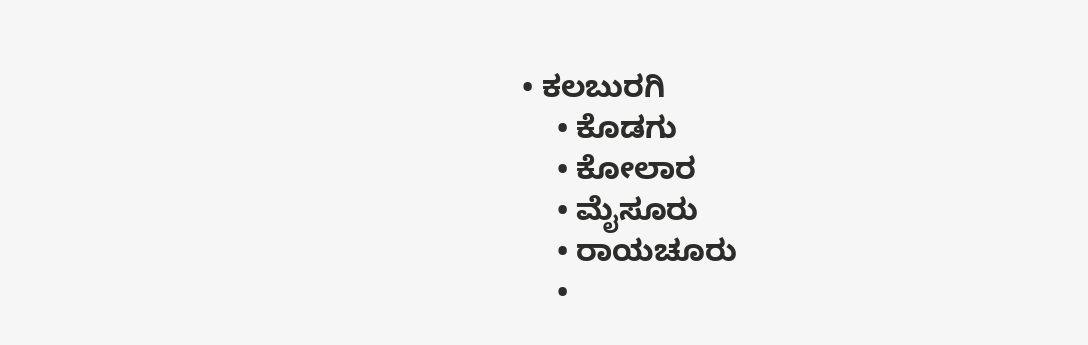• ಕಲಬುರಗಿ
    • ಕೊಡಗು
    • ಕೋಲಾರ
    • ಮೈಸೂರು
    • ರಾಯಚೂರು
    •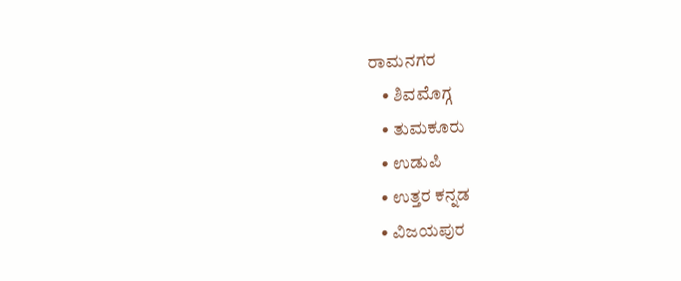ರಾಮನಗರ
    • ಶಿವಮೊಗ್ಗ
    • ತುಮಕೂರು
    • ಉಡುಪಿ
    • ಉತ್ತರ ಕನ್ನಡ
    • ವಿಜಯಪುರ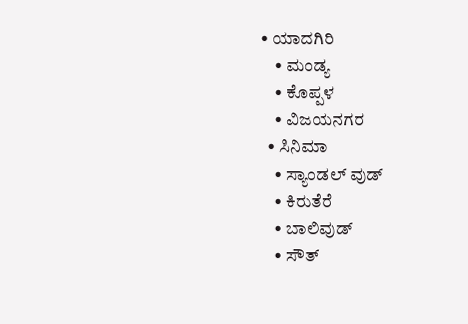• ಯಾದಗಿರಿ
    • ಮಂಡ್ಯ
    • ಕೊಪ್ಪಳ
    • ವಿಜಯನಗರ
  • ಸಿನಿಮಾ
    • ಸ್ಯಾಂಡಲ್ ವುಡ್
    • ಕಿರುತೆರೆ
    • ಬಾಲಿವುಡ್
    • ಸೌತ್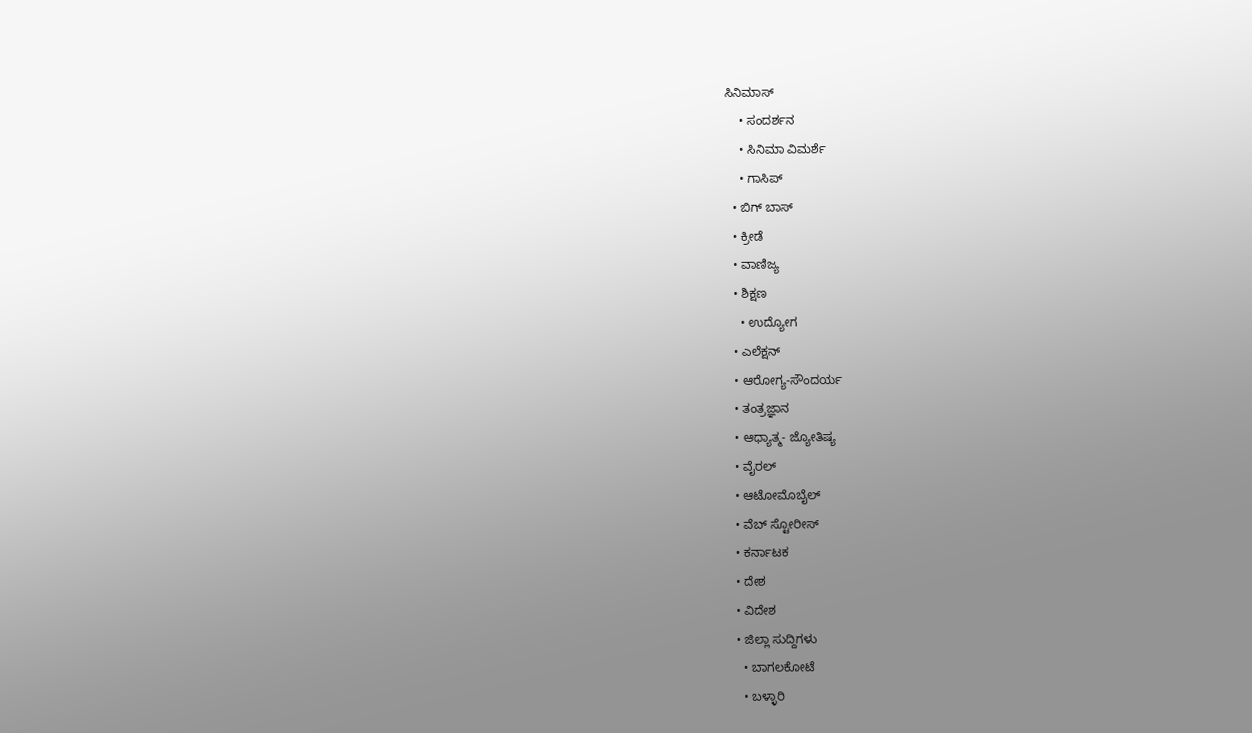ಸಿನಿಮಾಸ್
    • ಸಂದರ್ಶನ
    • ಸಿನಿಮಾ ವಿಮರ್ಶೆ
    • ಗಾಸಿಪ್
  • ಬಿಗ್ ಬಾಸ್
  • ಕ್ರೀಡೆ
  • ವಾಣಿಜ್ಯ
  • ಶಿಕ್ಷಣ
    • ಉದ್ಯೋಗ
  • ಎಲೆಕ್ಷನ್
  • ಆರೋಗ್ಯ-ಸೌಂದರ್ಯ
  • ತಂತ್ರಜ್ಞಾನ
  • ಆಧ್ಯಾತ್ಮ- ಜ್ಯೋತಿಷ್ಯ
  • ವೈರಲ್
  • ಆಟೋಮೊಬೈಲ್
  • ವೆಬ್ ಸ್ಟೋರೀಸ್
  • ಕರ್ನಾಟಕ
  • ದೇಶ
  • ವಿದೇಶ
  • ಜಿಲ್ಲಾ ಸುದ್ದಿಗಳು
    • ಬಾಗಲಕೋಟೆ
    • ಬಳ್ಳಾರಿ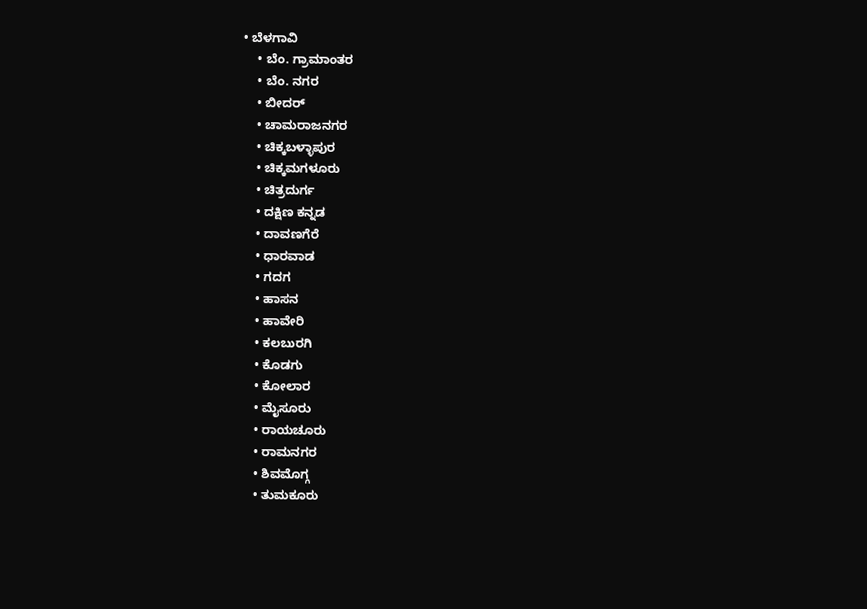• ಬೆಳಗಾವಿ
    • ಬೆಂ. ಗ್ರಾಮಾಂತರ
    • ಬೆಂ. ನಗರ
    • ಬೀದರ್
    • ಚಾಮರಾಜನಗರ
    • ಚಿಕ್ಕಬಳ್ಳಾಪುರ
    • ಚಿಕ್ಕಮಗಳೂರು
    • ಚಿತ್ರದುರ್ಗ
    • ದಕ್ಷಿಣ ಕನ್ನಡ
    • ದಾವಣಗೆರೆ
    • ಧಾರವಾಡ
    • ಗದಗ
    • ಹಾಸನ
    • ಹಾವೇರಿ
    • ಕಲಬುರಗಿ
    • ಕೊಡಗು
    • ಕೋಲಾರ
    • ಮೈಸೂರು
    • ರಾಯಚೂರು
    • ರಾಮನಗರ
    • ಶಿವಮೊಗ್ಗ
    • ತುಮಕೂರು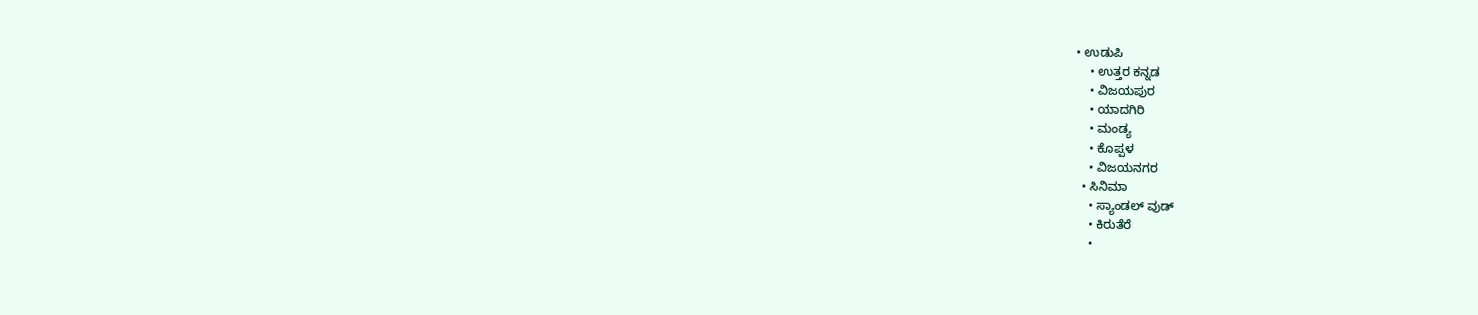• ಉಡುಪಿ
    • ಉತ್ತರ ಕನ್ನಡ
    • ವಿಜಯಪುರ
    • ಯಾದಗಿರಿ
    • ಮಂಡ್ಯ
    • ಕೊಪ್ಪಳ
    • ವಿಜಯನಗರ
  • ಸಿನಿಮಾ
    • ಸ್ಯಾಂಡಲ್ ವುಡ್
    • ಕಿರುತೆರೆ
    •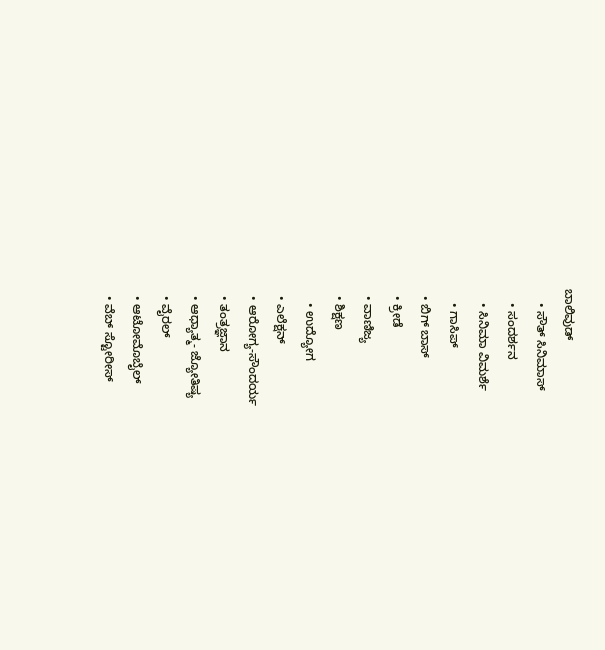ಬಾಲಿವುಡ್
    • ಸೌತ್ ಸಿನಿಮಾಸ್
    • ಸಂದರ್ಶನ
    • ಸಿನಿಮಾ ವಿಮರ್ಶೆ
    • ಗಾಸಿಪ್
  • ಬಿಗ್ ಬಾಸ್
  • ಕ್ರೀಡೆ
  • ವಾಣಿಜ್ಯ
  • ಶಿಕ್ಷಣ
    • ಉದ್ಯೋಗ
  • ಎಲೆಕ್ಷನ್
  • ಆರೋಗ್ಯ-ಸೌಂದರ್ಯ
  • ತಂತ್ರಜ್ಞಾನ
  • ಆಧ್ಯಾತ್ಮ- ಜ್ಯೋತಿಷ್ಯ
  • ವೈರಲ್
  • ಆಟೋಮೊಬೈಲ್
  • ವೆಬ್ ಸ್ಟೋರೀಸ್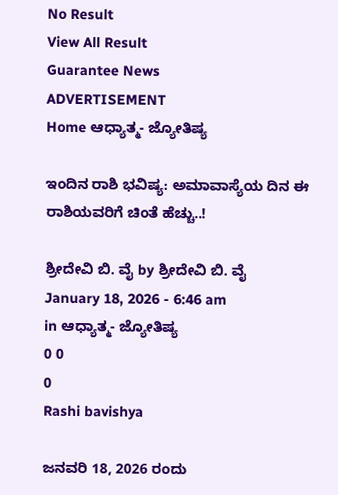No Result
View All Result
Guarantee News
ADVERTISEMENT
Home ಆಧ್ಯಾತ್ಮ- ಜ್ಯೋತಿಷ್ಯ

ಇಂದಿನ ರಾಶಿ ಭವಿಷ್ಯ: ಅಮಾವಾಸ್ಯೆಯ ದಿನ ಈ ರಾಶಿಯವರಿಗೆ ಚಿಂತೆ ಹೆಚ್ಚು..!

ಶ್ರೀದೇವಿ ಬಿ. ವೈ by ಶ್ರೀದೇವಿ ಬಿ. ವೈ
January 18, 2026 - 6:46 am
in ಆಧ್ಯಾತ್ಮ- ಜ್ಯೋತಿಷ್ಯ
0 0
0
Rashi bavishya

ಜನವರಿ 18, 2026 ರಂದು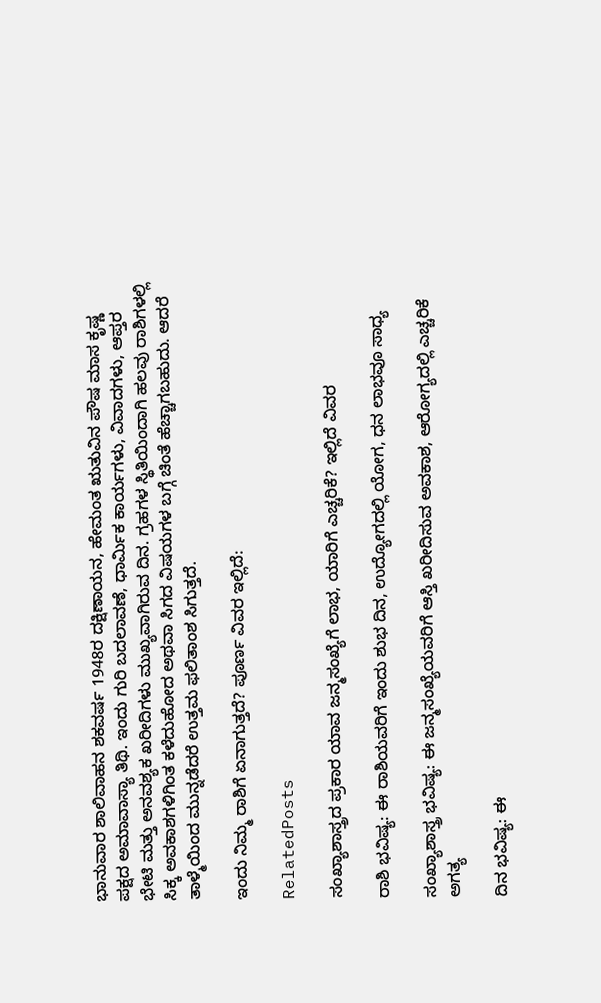ಭಾನುವಾರ ಶಾಲಿವಾಹನ ಶಕವರ್ಷ 1948ರ ದಕ್ಷಿಣಾಯನ, ಹೇಮಂತ ಋತುವಿನ ಪೌಷ ಮಾಸ ಕೃಷ್ಣ ಪಕ್ಷದ ಅಮಾವಾಸ್ಯಾ ತಿಥಿ. ಇಂದು ಗುರಿ ಬದಲಾವಣೆ, ಧಾರ್ಮಿಕ ಕಾರ್ಯಗಳು, ವಿವಾದಗಳು, ಆಪ್ತರ ಭೇಟಿ ಮತ್ತು ಅನವಶ್ಯಕ ಖರೀದಿಗಳು ಮುಖ್ಯವಾಗಿರುವ ದಿನ. ಗ್ರಹಗಳ ಸ್ಥಿತಿಯಿಂದಾಗಿ ಹಲವು ರಾಶಿಗಳಲ್ಲಿ ಸಿಕ್ಕ ಅವಕಾಶಗಳಿಗಿಂತ ಕಳೆದುಹೋದ ಅಥವಾ ಸಿಗದ ವಿಷಯಗಳ ಬಗ್ಗೆ ಚಿಂತೆ ಹೆಚ್ಚಾಗಬಹುದು. ಆದರೆ ತಾಳ್ಮೆಯಿಂದ ಮುನ್ನಡೆದರೆ ಉತ್ತಮ ಫಲಿತಾಂಶ ಸಿಗುತ್ತದೆ.

ಇಂದು ನಿಮ್ಮ ರಾಶಿಗೆ ಏನಾಗುತ್ತದೆ? ಪೂರ್ಣ ವಿವರ ಇಲ್ಲಿದೆ:

RelatedPosts

ಸಂಖ್ಯಾಶಾಸ್ತ್ರದ ಪ್ರಕಾರ ಯಾವ ಜನ್ಮಸಂಖ್ಯೆಗೆ ಲಾಭ, ಯಾರಿಗೆ ಎಚ್ಚರಿಕೆ? ಇಲ್ಲಿದೆ ವಿವರ

ರಾಶಿ ಭವಿಷ್ಯ: ಈ ರಾಶಿಯವರಿಗೆ ಇಂದು ಶುಭ ದಿನ, ಉದ್ಯೋಗದಲ್ಲಿ ಯೋಗ, ಧನ ಲಾಭವೂ ಸಾಧ್ಯ

ಸಂಖ್ಯಾಶಾಸ್ತ್ರ ಭವಿಷ್ಯ: ಈ ಜನ್ಮಸಂಖ್ಯೆಯವರಿಗೆ ಆಸ್ತಿ ಖರೀದಿಸುವ ಅವಕಾಶ, ಆರೋಗ್ಯದಲ್ಲಿ ಎಚ್ಚರಿಕೆ ಅಗತ್ಯ

ದಿನ ಭವಿಷ್ಯ: ಈ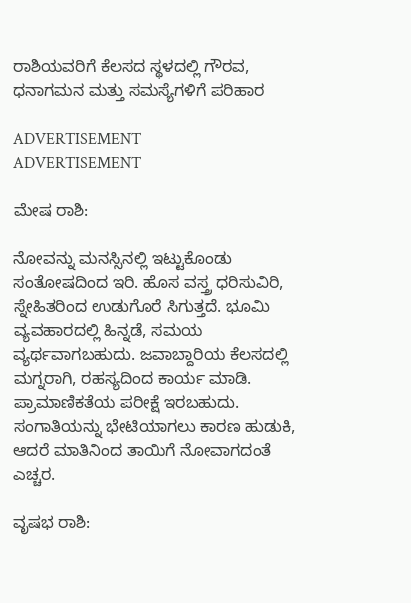ರಾಶಿಯವರಿಗೆ ಕೆಲಸದ ಸ್ಥಳದಲ್ಲಿ ಗೌರವ, ಧನಾಗಮನ ಮತ್ತು ಸಮಸ್ಯೆಗಳಿಗೆ ಪರಿಹಾರ

ADVERTISEMENT
ADVERTISEMENT

ಮೇಷ ರಾಶಿ:

ನೋವನ್ನು ಮನಸ್ಸಿನಲ್ಲಿ ಇಟ್ಟುಕೊಂಡು ಸಂತೋಷದಿಂದ ಇರಿ. ಹೊಸ ವಸ್ತ್ರ ಧರಿಸುವಿರಿ, ಸ್ನೇಹಿತರಿಂದ ಉಡುಗೊರೆ ಸಿಗುತ್ತದೆ. ಭೂಮಿ ವ್ಯವಹಾರದಲ್ಲಿ ಹಿನ್ನಡೆ, ಸಮಯ ವ್ಯರ್ಥವಾಗಬಹುದು. ಜವಾಬ್ದಾರಿಯ ಕೆಲಸದಲ್ಲಿ ಮಗ್ನರಾಗಿ, ರಹಸ್ಯದಿಂದ ಕಾರ್ಯ ಮಾಡಿ. ಪ್ರಾಮಾಣಿಕತೆಯ ಪರೀಕ್ಷೆ ಇರಬಹುದು. ಸಂಗಾತಿಯನ್ನು ಭೇಟಿಯಾಗಲು ಕಾರಣ ಹುಡುಕಿ, ಆದರೆ ಮಾತಿನಿಂದ ತಾಯಿಗೆ ನೋವಾಗದಂತೆ ಎಚ್ಚರ.

ವೃಷಭ ರಾಶಿ: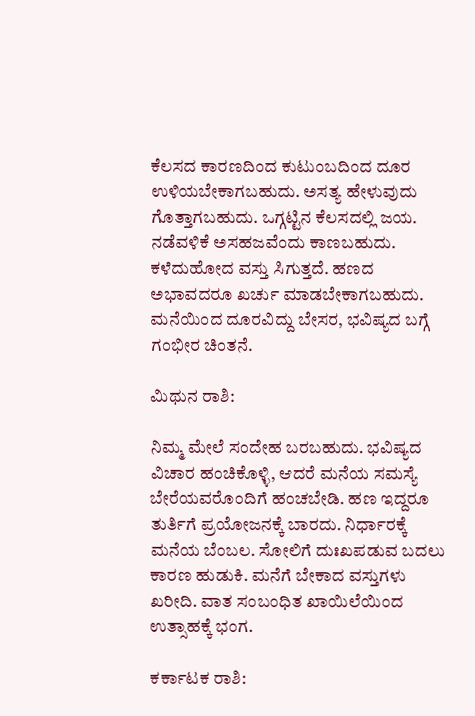ಕೆಲಸದ ಕಾರಣದಿಂದ ಕುಟುಂಬದಿಂದ ದೂರ ಉಳಿಯಬೇಕಾಗಬಹುದು. ಅಸತ್ಯ ಹೇಳುವುದು ಗೊತ್ತಾಗಬಹುದು. ಒಗ್ಗಟ್ಟಿನ ಕೆಲಸದಲ್ಲಿ ಜಯ. ನಡೆವಳಿಕೆ ಅಸಹಜವೆಂದು ಕಾಣಬಹುದು. ಕಳೆದುಹೋದ ವಸ್ತು ಸಿಗುತ್ತದೆ. ಹಣದ ಅಭಾವದರೂ ಖರ್ಚು ಮಾಡಬೇಕಾಗಬಹುದು. ಮನೆಯಿಂದ ದೂರವಿದ್ದು ಬೇಸರ, ಭವಿಷ್ಯದ ಬಗ್ಗೆ ಗಂಭೀರ ಚಿಂತನೆ.

ಮಿಥುನ ರಾಶಿ:

ನಿಮ್ಮ ಮೇಲೆ ಸಂದೇಹ ಬರಬಹುದು. ಭವಿಷ್ಯದ ವಿಚಾರ ಹಂಚಿಕೊಳ್ಳಿ, ಆದರೆ ಮನೆಯ ಸಮಸ್ಯೆ ಬೇರೆಯವರೊಂದಿಗೆ ಹಂಚಬೇಡಿ. ಹಣ ಇದ್ದರೂ ತುರ್ತಿಗೆ ಪ್ರಯೋಜನಕ್ಕೆ ಬಾರದು. ನಿರ್ಧಾರಕ್ಕೆ ಮನೆಯ ಬೆಂಬಲ. ಸೋಲಿಗೆ ದುಃಖಪಡುವ ಬದಲು ಕಾರಣ ಹುಡುಕಿ. ಮನೆಗೆ ಬೇಕಾದ ವಸ್ತುಗಳು ಖರೀದಿ. ವಾತ ಸಂಬಂಧಿತ ಖಾಯಿಲೆಯಿಂದ ಉತ್ಸಾಹಕ್ಕೆ ಭಂಗ.

ಕರ್ಕಾಟಕ ರಾಶಿ: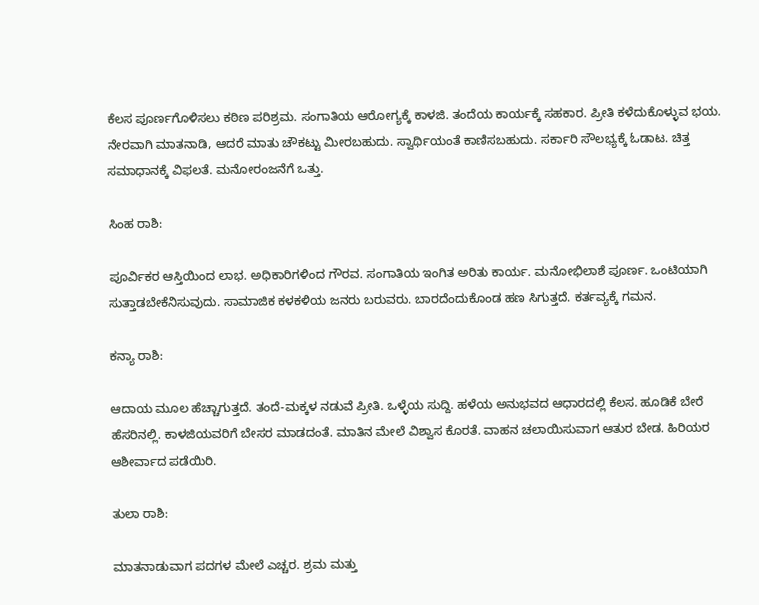ಕೆಲಸ ಪೂರ್ಣಗೊಳಿಸಲು ಕಠಿಣ ಪರಿಶ್ರಮ. ಸಂಗಾತಿಯ ಆರೋಗ್ಯಕ್ಕೆ ಕಾಳಜಿ. ತಂದೆಯ ಕಾರ್ಯಕ್ಕೆ ಸಹಕಾರ. ಪ್ರೀತಿ ಕಳೆದುಕೊಳ್ಳುವ ಭಯ. ನೇರವಾಗಿ ಮಾತನಾಡಿ, ಆದರೆ ಮಾತು ಚೌಕಟ್ಟು ಮೀರಬಹುದು. ಸ್ವಾರ್ಥಿಯಂತೆ ಕಾಣಿಸಬಹುದು. ಸರ್ಕಾರಿ ಸೌಲಭ್ಯಕ್ಕೆ ಓಡಾಟ. ಚಿತ್ತ ಸಮಾಧಾನಕ್ಕೆ ವಿಫಲತೆ. ಮನೋರಂಜನೆಗೆ ಒತ್ತು.

ಸಿಂಹ ರಾಶಿ:

ಪೂರ್ವಿಕರ ಆಸ್ತಿಯಿಂದ ಲಾಭ. ಅಧಿಕಾರಿಗಳಿಂದ ಗೌರವ. ಸಂಗಾತಿಯ ಇಂಗಿತ ಅರಿತು ಕಾರ್ಯ. ಮನೋಭಿಲಾಶೆ ಪೂರ್ಣ. ಒಂಟಿಯಾಗಿ ಸುತ್ತಾಡಬೇಕೆನಿಸುವುದು. ಸಾಮಾಜಿಕ ಕಳಕಳಿಯ ಜನರು ಬರುವರು. ಬಾರದೆಂದುಕೊಂಡ ಹಣ ಸಿಗುತ್ತದೆ. ಕರ್ತವ್ಯಕ್ಕೆ ಗಮನ.

ಕನ್ಯಾ ರಾಶಿ:

ಆದಾಯ ಮೂಲ ಹೆಚ್ಚಾಗುತ್ತದೆ. ತಂದೆ-ಮಕ್ಕಳ ನಡುವೆ ಪ್ರೀತಿ. ಒಳ್ಳೆಯ ಸುದ್ದಿ. ಹಳೆಯ ಅನುಭವದ ಆಧಾರದಲ್ಲಿ ಕೆಲಸ. ಹೂಡಿಕೆ ಬೇರೆ ಹೆಸರಿನಲ್ಲಿ. ಕಾಳಜಿಯವರಿಗೆ ಬೇಸರ ಮಾಡದಂತೆ. ಮಾತಿನ ಮೇಲೆ ವಿಶ್ವಾಸ ಕೊರತೆ. ವಾಹನ ಚಲಾಯಿಸುವಾಗ ಆತುರ ಬೇಡ. ಹಿರಿಯರ ಆಶೀರ್ವಾದ ಪಡೆಯಿರಿ.

ತುಲಾ ರಾಶಿ:

ಮಾತನಾಡುವಾಗ ಪದಗಳ ಮೇಲೆ ಎಚ್ಚರ. ಶ್ರಮ ಮತ್ತು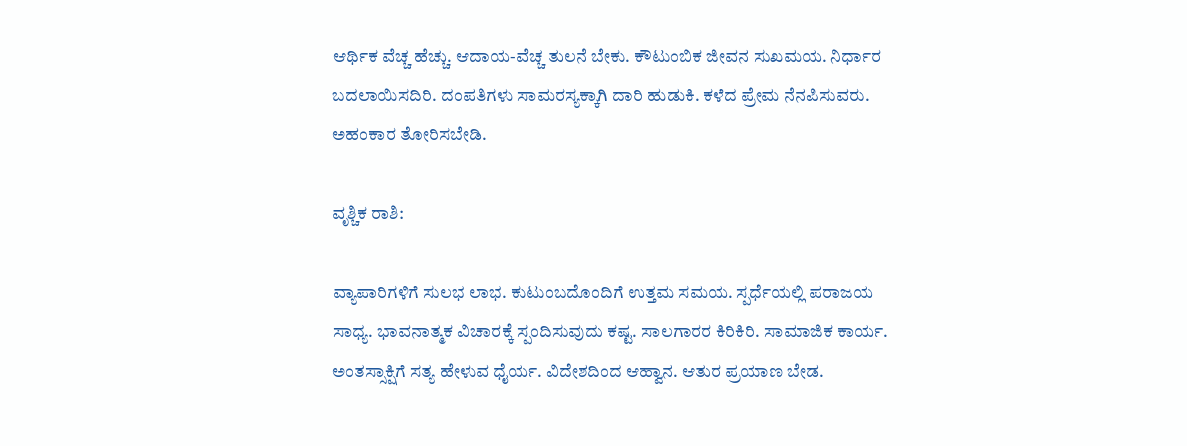ಆರ್ಥಿಕ ವೆಚ್ಚ ಹೆಚ್ಚು. ಆದಾಯ-ವೆಚ್ಚ ತುಲನೆ ಬೇಕು. ಕೌಟುಂಬಿಕ ಜೀವನ ಸುಖಮಯ. ನಿರ್ಧಾರ ಬದಲಾಯಿಸದಿರಿ. ದಂಪತಿಗಳು ಸಾಮರಸ್ಯಕ್ಕಾಗಿ ದಾರಿ ಹುಡುಕಿ. ಕಳೆದ ಪ್ರೇಮ ನೆನಪಿಸುವರು. ಅಹಂಕಾರ ತೋರಿಸಬೇಡಿ.

ವೃಶ್ಚಿಕ ರಾಶಿ:

ವ್ಯಾಪಾರಿಗಳಿಗೆ ಸುಲಭ ಲಾಭ. ಕುಟುಂಬದೊಂದಿಗೆ ಉತ್ತಮ ಸಮಯ. ಸ್ಪರ್ಧೆಯಲ್ಲಿ ಪರಾಜಯ ಸಾಧ್ಯ. ಭಾವನಾತ್ಮಕ ವಿಚಾರಕ್ಕೆ ಸ್ಪಂದಿಸುವುದು ಕಷ್ಟ. ಸಾಲಗಾರರ ಕಿರಿಕಿರಿ. ಸಾಮಾಜಿಕ ಕಾರ್ಯ. ಅಂತಸ್ಸಾಕ್ಷಿಗೆ ಸತ್ಯ ಹೇಳುವ ಧೈರ್ಯ. ವಿದೇಶದಿಂದ ಆಹ್ವಾನ. ಆತುರ ಪ್ರಯಾಣ ಬೇಡ.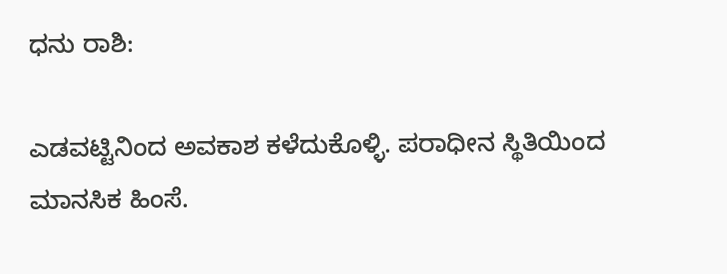ಧನು ರಾಶಿ:

ಎಡವಟ್ಟಿನಿಂದ ಅವಕಾಶ ಕಳೆದುಕೊಳ್ಳಿ. ಪರಾಧೀನ ಸ್ಥಿತಿಯಿಂದ ಮಾನಸಿಕ ಹಿಂಸೆ.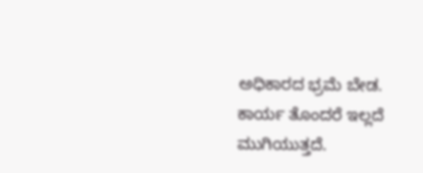ಅಧಿಕಾರದ ಭ್ರಮೆ ಬೇಡ. ಕಾರ್ಯ ತೊಂದರೆ ಇಲ್ಲದೆ ಮುಗಿಯುತ್ತದೆ.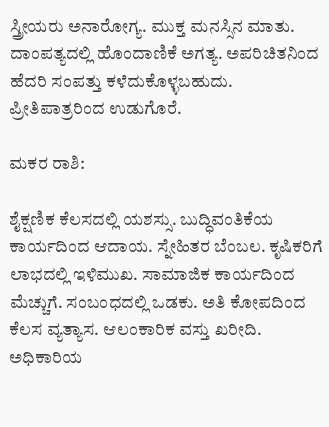ಸ್ತ್ರೀಯರು ಅನಾರೋಗ್ಯ. ಮುಕ್ತ ಮನಸ್ಸಿನ ಮಾತು. ದಾಂಪತ್ಯದಲ್ಲಿ ಹೊಂದಾಣಿಕೆ ಅಗತ್ಯ. ಅಪರಿಚಿತನಿಂದ ಹೆದರಿ ಸಂಪತ್ತು ಕಳೆದುಕೊಳ್ಳಬಹುದು. ಪ್ರೀತಿಪಾತ್ರರಿಂದ ಉಡುಗೊರೆ.

ಮಕರ ರಾಶಿ:

ಶೈಕ್ಷಣಿಕ ಕೆಲಸದಲ್ಲಿ ಯಶಸ್ಸು. ಬುದ್ಧಿವಂತಿಕೆಯ ಕಾರ್ಯದಿಂದ ಆದಾಯ. ಸ್ನೇಹಿತರ ಬೆಂಬಲ. ಕೃಷಿಕರಿಗೆ ಲಾಭದಲ್ಲಿ ಇಳಿಮುಖ. ಸಾಮಾಜಿಕ ಕಾರ್ಯದಿಂದ ಮೆಚ್ಚುಗೆ. ಸಂಬಂಧದಲ್ಲಿ ಒಡಕು. ಅತಿ ಕೋಪದಿಂದ ಕೆಲಸ ವ್ಯತ್ಯಾಸ. ಆಲಂಕಾರಿಕ ವಸ್ತು ಖರೀದಿ. ಅಧಿಕಾರಿಯ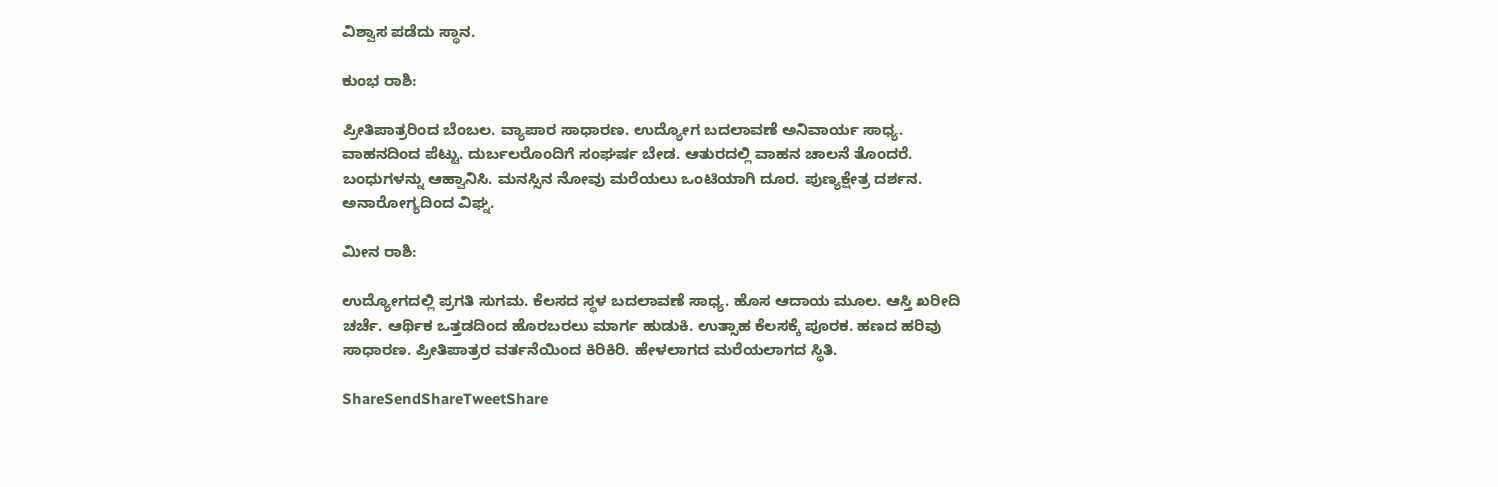ವಿಶ್ವಾಸ ಪಡೆದು ಸ್ಥಾನ.

ಕುಂಭ ರಾಶಿ:

ಪ್ರೀತಿಪಾತ್ರರಿಂದ ಬೆಂಬಲ. ವ್ಯಾಪಾರ ಸಾಧಾರಣ. ಉದ್ಯೋಗ ಬದಲಾವಣೆ ಅನಿವಾರ್ಯ ಸಾಧ್ಯ. ವಾಹನದಿಂದ ಪೆಟ್ಟು. ದುರ್ಬಲರೊಂದಿಗೆ ಸಂಘರ್ಷ ಬೇಡ. ಆತುರದಲ್ಲಿ ವಾಹನ ಚಾಲನೆ ತೊಂದರೆ. ಬಂಧುಗಳನ್ನು ಆಹ್ವಾನಿಸಿ. ಮನಸ್ಸಿನ ನೋವು ಮರೆಯಲು ಒಂಟಿಯಾಗಿ ದೂರ. ಪುಣ್ಯಕ್ಷೇತ್ರ ದರ್ಶನ. ಅನಾರೋಗ್ಯದಿಂದ ವಿಘ್ನ.

ಮೀನ ರಾಶಿ:

ಉದ್ಯೋಗದಲ್ಲಿ ಪ್ರಗತಿ ಸುಗಮ. ಕೆಲಸದ ಸ್ಥಳ ಬದಲಾವಣೆ ಸಾಧ್ಯ. ಹೊಸ ಆದಾಯ ಮೂಲ. ಆಸ್ತಿ ಖರೀದಿ ಚರ್ಚೆ. ಆರ್ಥಿಕ ಒತ್ತಡದಿಂದ ಹೊರಬರಲು ಮಾರ್ಗ ಹುಡುಕಿ. ಉತ್ಸಾಹ ಕೆಲಸಕ್ಕೆ ಪೂರಕ. ಹಣದ ಹರಿವು ಸಾಧಾರಣ. ಪ್ರೀತಿಪಾತ್ರರ ವರ್ತನೆಯಿಂದ ಕಿರಿಕಿರಿ. ಹೇಳಲಾಗದ ಮರೆಯಲಾಗದ ಸ್ಥಿತಿ.

ShareSendShareTweetShare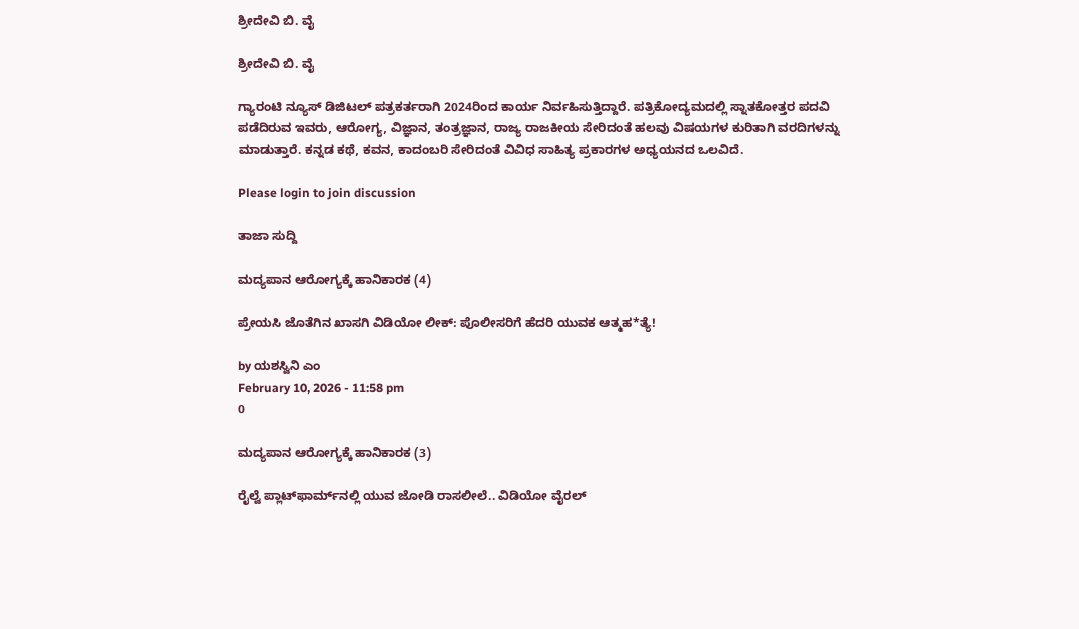ಶ್ರೀದೇವಿ ಬಿ. ವೈ

ಶ್ರೀದೇವಿ ಬಿ. ವೈ

ಗ್ಯಾರಂಟಿ ನ್ಯೂಸ್ ಡಿಜಿಟಲ್ ಪತ್ರಕರ್ತರಾಗಿ 2024ರಿಂದ ಕಾರ್ಯ ನಿರ್ವಹಿಸುತ್ತಿದ್ದಾರೆ. ಪತ್ರಿಕೋದ್ಯಮದಲ್ಲಿ ಸ್ನಾತಕೋತ್ತರ ಪದವಿ ಪಡೆದಿರುವ ಇವರು, ಆರೋಗ್ಯ, ವಿಜ್ಞಾನ, ತಂತ್ರಜ್ಞಾನ, ರಾಜ್ಯ ರಾಜಕೀಯ ಸೇರಿದಂತೆ ಹಲವು ವಿಷಯಗಳ ಕುರಿತಾಗಿ ವರದಿಗಳನ್ನು ಮಾಡುತ್ತಾರೆ. ಕನ್ನಡ ಕಥೆ, ಕವನ, ಕಾದಂಬರಿ ಸೇರಿದಂತೆ ವಿವಿಧ ಸಾಹಿತ್ಯ ಪ್ರಕಾರಗಳ ಅಧ್ಯಯನದ ಒಲವಿದೆ.

Please login to join discussion

ತಾಜಾ ಸುದ್ದಿ

ಮದ್ಯಪಾನ ಆರೋಗ್ಯಕ್ಕೆ ಹಾನಿಕಾರಕ (4)

ಪ್ರೇಯಸಿ ಜೊತೆಗಿನ ಖಾಸಗಿ ವಿಡಿಯೋ ಲೀಕ್: ಪೊಲೀಸರಿಗೆ ಹೆದರಿ ಯುವಕ ಆತ್ಮಹ*ತ್ಯೆ!

by ಯಶಸ್ವಿನಿ ಎಂ
February 10, 2026 - 11:58 pm
0

ಮದ್ಯಪಾನ ಆರೋಗ್ಯಕ್ಕೆ ಹಾನಿಕಾರಕ (3)

ರೈಲ್ವೆ ಪ್ಲಾಟ್‌ಫಾರ್ಮ್‌ನಲ್ಲಿ ಯುವ ಜೋಡಿ ರಾಸಲೀಲೆ.. ವಿಡಿಯೋ ವೈರಲ್‌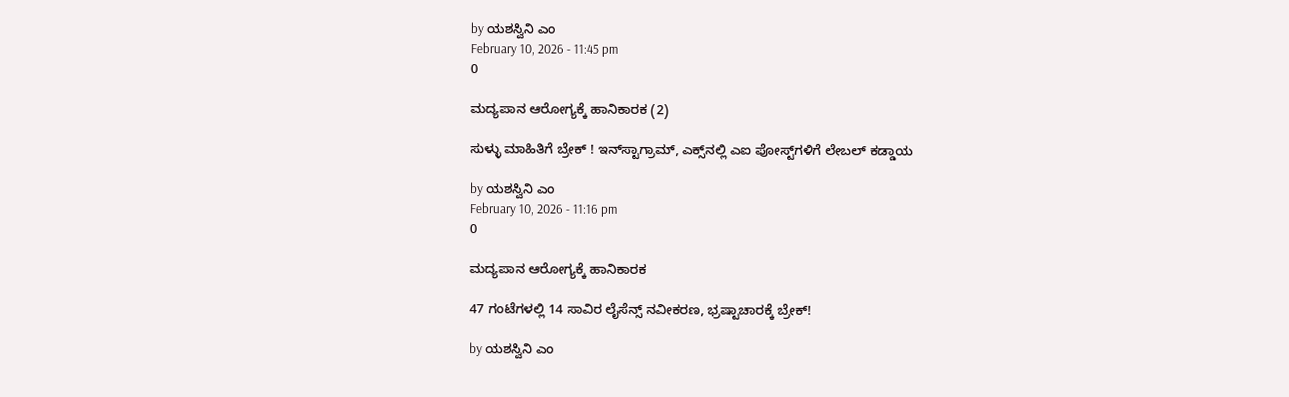by ಯಶಸ್ವಿನಿ ಎಂ
February 10, 2026 - 11:45 pm
0

ಮದ್ಯಪಾನ ಆರೋಗ್ಯಕ್ಕೆ ಹಾನಿಕಾರಕ (2)

ಸುಳ್ಳು ಮಾಹಿತಿಗೆ ಬ್ರೇಕ್ ! ಇನ್‌ಸ್ಟಾಗ್ರಾಮ್, ಎಕ್ಸ್‌ನಲ್ಲಿ ಎಐ ಪೋಸ್ಟ್‌ಗಳಿಗೆ ಲೇಬಲ್ ಕಡ್ಡಾಯ

by ಯಶಸ್ವಿನಿ ಎಂ
February 10, 2026 - 11:16 pm
0

ಮದ್ಯಪಾನ ಆರೋಗ್ಯಕ್ಕೆ ಹಾನಿಕಾರಕ

47 ಗಂಟೆಗಳಲ್ಲಿ 14 ಸಾವಿರ ಲೈಸೆನ್ಸ್ ನವೀಕರಣ, ಭ್ರಷ್ಟಾಚಾರಕ್ಕೆ ಬ್ರೇಕ್!

by ಯಶಸ್ವಿನಿ ಎಂ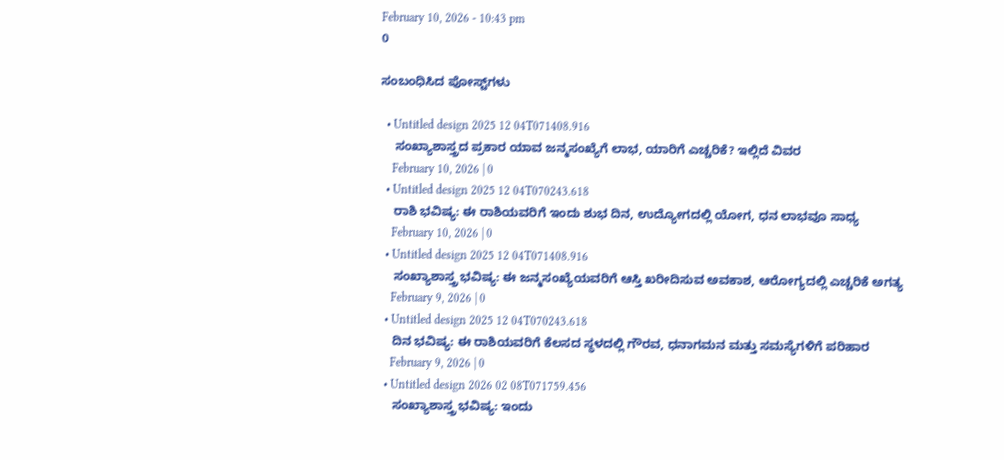February 10, 2026 - 10:43 pm
0

ಸಂಬಂಧಿಸಿದ ಪೋಸ್ಟ್‌ಗಳು

  • Untitled design 2025 12 04T071408.916
    ಸಂಖ್ಯಾಶಾಸ್ತ್ರದ ಪ್ರಕಾರ ಯಾವ ಜನ್ಮಸಂಖ್ಯೆಗೆ ಲಾಭ, ಯಾರಿಗೆ ಎಚ್ಚರಿಕೆ? ಇಲ್ಲಿದೆ ವಿವರ
    February 10, 2026 | 0
  • Untitled design 2025 12 04T070243.618
    ರಾಶಿ ಭವಿಷ್ಯ: ಈ ರಾಶಿಯವರಿಗೆ ಇಂದು ಶುಭ ದಿನ, ಉದ್ಯೋಗದಲ್ಲಿ ಯೋಗ, ಧನ ಲಾಭವೂ ಸಾಧ್ಯ
    February 10, 2026 | 0
  • Untitled design 2025 12 04T071408.916
    ಸಂಖ್ಯಾಶಾಸ್ತ್ರ ಭವಿಷ್ಯ: ಈ ಜನ್ಮಸಂಖ್ಯೆಯವರಿಗೆ ಆಸ್ತಿ ಖರೀದಿಸುವ ಅವಕಾಶ, ಆರೋಗ್ಯದಲ್ಲಿ ಎಚ್ಚರಿಕೆ ಅಗತ್ಯ
    February 9, 2026 | 0
  • Untitled design 2025 12 04T070243.618
    ದಿನ ಭವಿಷ್ಯ: ಈ ರಾಶಿಯವರಿಗೆ ಕೆಲಸದ ಸ್ಥಳದಲ್ಲಿ ಗೌರವ, ಧನಾಗಮನ ಮತ್ತು ಸಮಸ್ಯೆಗಳಿಗೆ ಪರಿಹಾರ
    February 9, 2026 | 0
  • Untitled design 2026 02 08T071759.456
    ಸಂಖ್ಯಾಶಾಸ್ತ್ರ ಭವಿಷ್ಯ: ಇಂದು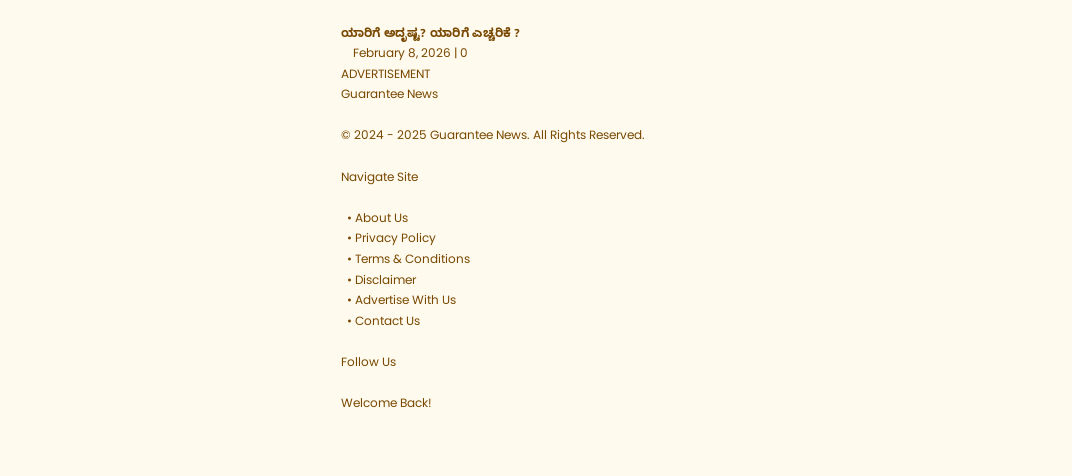ಯಾರಿಗೆ ಅದೃಷ್ಟ? ಯಾರಿಗೆ ಎಚ್ಚರಿಕೆ ?
    February 8, 2026 | 0
ADVERTISEMENT
Guarantee News

© 2024 - 2025 Guarantee News. All Rights Reserved.

Navigate Site

  • About Us
  • Privacy Policy
  • Terms & Conditions
  • Disclaimer
  • Advertise With Us
  • Contact Us

Follow Us

Welcome Back!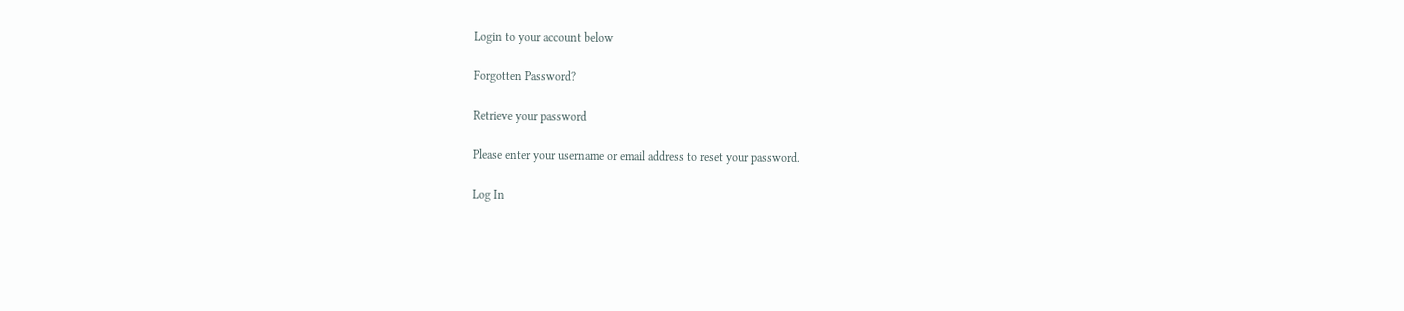Login to your account below

Forgotten Password?

Retrieve your password

Please enter your username or email address to reset your password.

Log In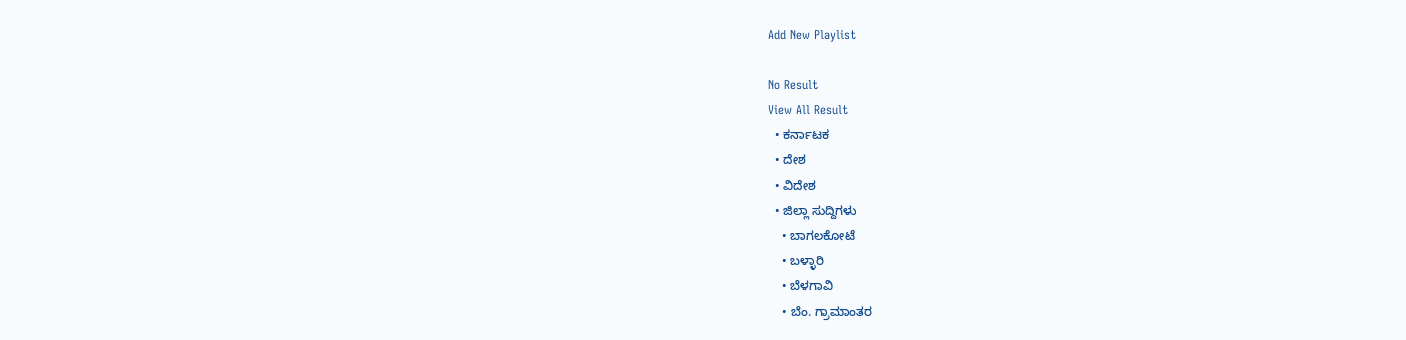Add New Playlist

No Result
View All Result
  • ಕರ್ನಾಟಕ
  • ದೇಶ
  • ವಿದೇಶ
  • ಜಿಲ್ಲಾ ಸುದ್ದಿಗಳು
    • ಬಾಗಲಕೋಟೆ
    • ಬಳ್ಳಾರಿ
    • ಬೆಳಗಾವಿ
    • ಬೆಂ. ಗ್ರಾಮಾಂತರ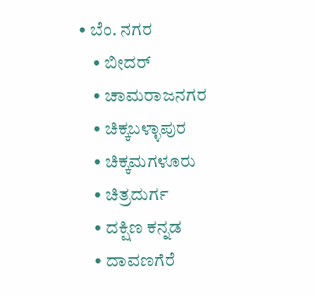• ಬೆಂ. ನಗರ
    • ಬೀದರ್
    • ಚಾಮರಾಜನಗರ
    • ಚಿಕ್ಕಬಳ್ಳಾಪುರ
    • ಚಿಕ್ಕಮಗಳೂರು
    • ಚಿತ್ರದುರ್ಗ
    • ದಕ್ಷಿಣ ಕನ್ನಡ
    • ದಾವಣಗೆರೆ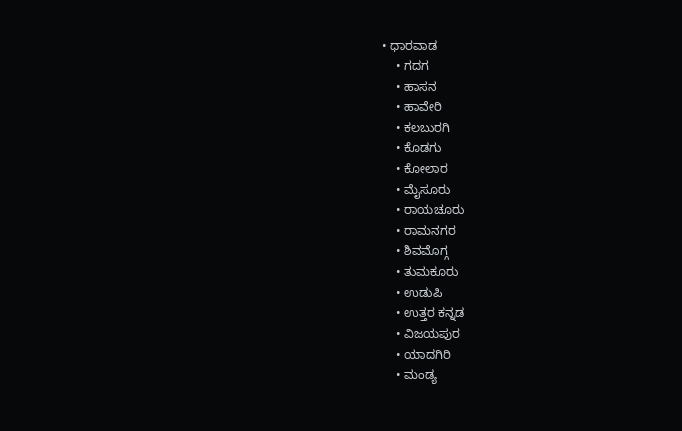• ಧಾರವಾಡ
    • ಗದಗ
    • ಹಾಸನ
    • ಹಾವೇರಿ
    • ಕಲಬುರಗಿ
    • ಕೊಡಗು
    • ಕೋಲಾರ
    • ಮೈಸೂರು
    • ರಾಯಚೂರು
    • ರಾಮನಗರ
    • ಶಿವಮೊಗ್ಗ
    • ತುಮಕೂರು
    • ಉಡುಪಿ
    • ಉತ್ತರ ಕನ್ನಡ
    • ವಿಜಯಪುರ
    • ಯಾದಗಿರಿ
    • ಮಂಡ್ಯ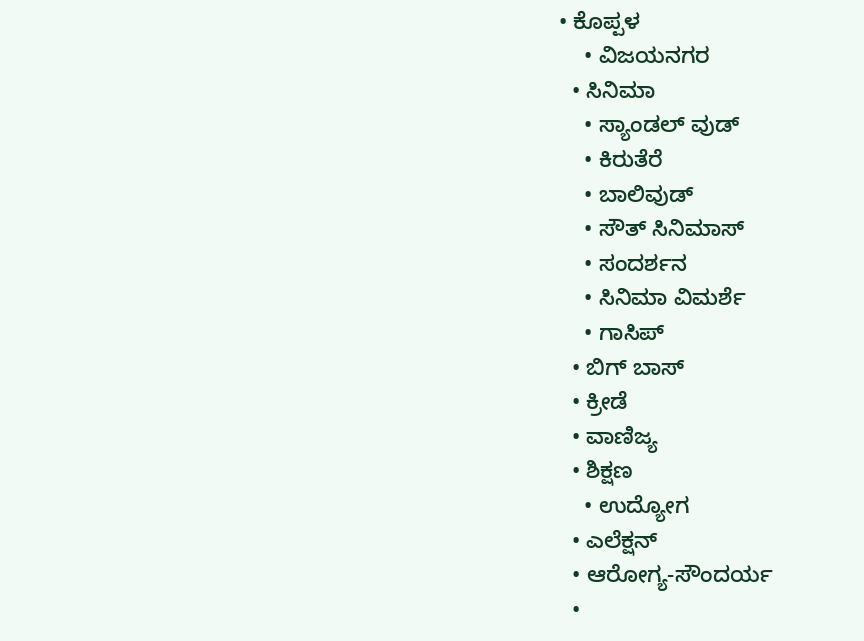• ಕೊಪ್ಪಳ
    • ವಿಜಯನಗರ
  • ಸಿನಿಮಾ
    • ಸ್ಯಾಂಡಲ್ ವುಡ್
    • ಕಿರುತೆರೆ
    • ಬಾಲಿವುಡ್
    • ಸೌತ್ ಸಿನಿಮಾಸ್
    • ಸಂದರ್ಶನ
    • ಸಿನಿಮಾ ವಿಮರ್ಶೆ
    • ಗಾಸಿಪ್
  • ಬಿಗ್ ಬಾಸ್
  • ಕ್ರೀಡೆ
  • ವಾಣಿಜ್ಯ
  • ಶಿಕ್ಷಣ
    • ಉದ್ಯೋಗ
  • ಎಲೆಕ್ಷನ್
  • ಆರೋಗ್ಯ-ಸೌಂದರ್ಯ
  •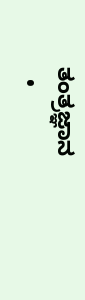ತಂತ್ರಜ್ಞಾನ
  •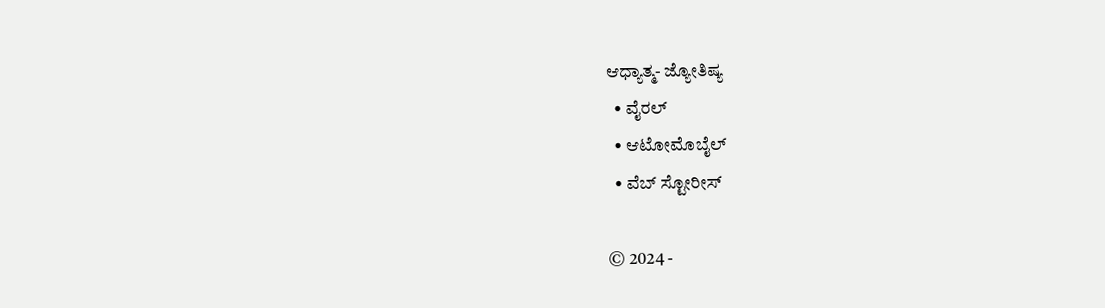ಆಧ್ಯಾತ್ಮ- ಜ್ಯೋತಿಷ್ಯ
  • ವೈರಲ್
  • ಆಟೋಮೊಬೈಲ್
  • ವೆಬ್ ಸ್ಟೋರೀಸ್

© 2024 -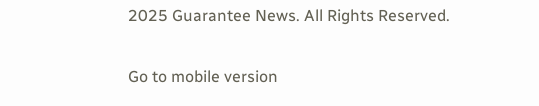2025 Guarantee News. All Rights Reserved.

Go to mobile version